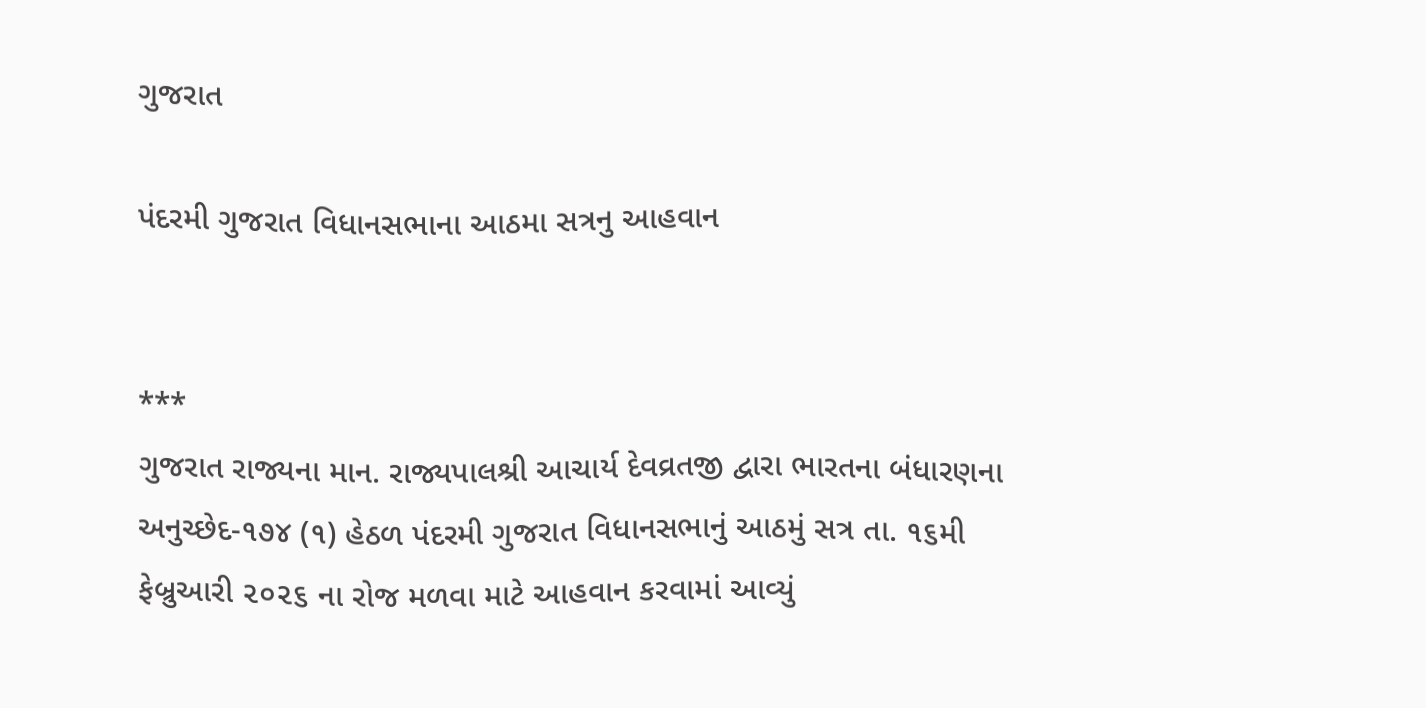ગુજરાત

પંદરમી ગુજરાત વિધાનસભાના આઠમા સત્રનુ આહવાન


***
ગુજરાત રાજ્યના માન. રાજ્યપાલશ્રી આચાર્ય દેવવ્રતજી દ્વારા ભારતના બંધારણના અનુચ્છેદ-૧૭૪ (૧) હેઠળ પંદરમી ગુજરાત વિધાનસભાનું આઠમું સત્ર તા. ૧૬મી ફેબ્રુઆરી ૨૦૨૬ ના રોજ મળવા માટે આહવાન કરવામાં આવ્યું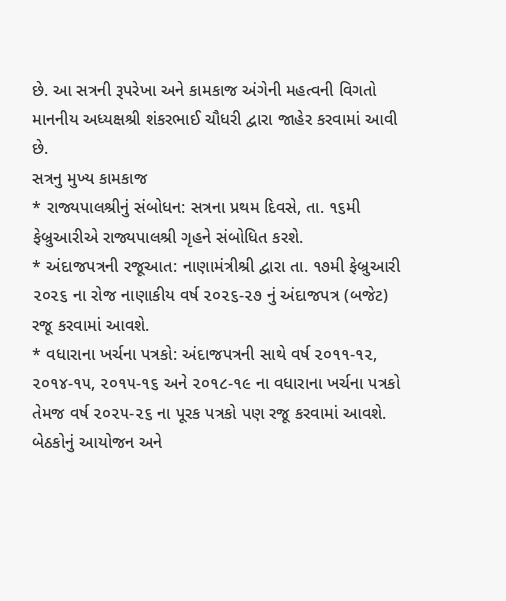છે. આ સત્રની રૂપરેખા અને કામકાજ અંગેની મહત્વની વિગતો માનનીય અધ્યક્ષશ્રી શંકરભાઈ ચૌધરી દ્વારા જાહેર કરવામાં આવી છે.
સત્રનુ મુખ્ય કામકાજ
* રાજ્યપાલશ્રીનું સંબોધન: સત્રના પ્રથમ દિવસે, તા. ૧૬મી ફેબ્રુઆરીએ રાજ્યપાલશ્રી ગૃહને સંબોધિત કરશે.
* અંદાજપત્રની રજૂઆત: નાણામંત્રીશ્રી દ્વારા તા. ૧૭મી ફેબ્રુઆરી ૨૦૨૬ ના રોજ નાણાકીય વર્ષ ૨૦૨૬-૨૭ નું અંદાજપત્ર (બજેટ) રજૂ કરવામાં આવશે.
* વધારાના ખર્ચના પત્રકો: અંદાજપત્રની સાથે વર્ષ ૨૦૧૧-૧૨, ૨૦૧૪-૧૫, ૨૦૧૫-૧૬ અને ૨૦૧૮-૧૯ ના વધારાના ખર્ચના પત્રકો તેમજ વર્ષ ૨૦૨૫-૨૬ ના પૂરક પત્રકો પણ રજૂ કરવામાં આવશે.
બેઠકોનું આયોજન અને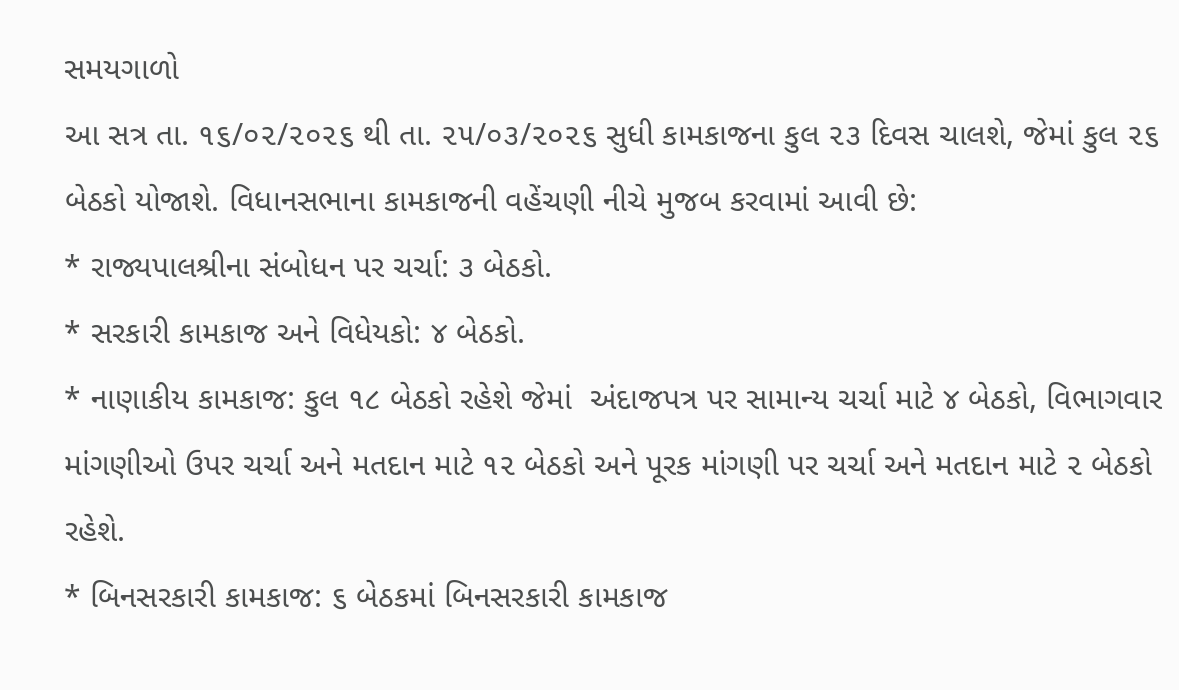સમયગાળો
આ સત્ર તા. ૧૬/૦૨/૨૦૨૬ થી તા. ૨૫/૦૩/૨૦૨૬ સુધી કામકાજના કુલ ૨૩ દિવસ ચાલશે, જેમાં કુલ ૨૬ બેઠકો યોજાશે. વિધાનસભાના કામકાજની વહેંચણી નીચે મુજબ કરવામાં આવી છે:
* રાજ્યપાલશ્રીના સંબોધન પર ચર્ચા: ૩ બેઠકો.
* સરકારી કામકાજ અને વિધેયકો: ૪ બેઠકો.
* નાણાકીય કામકાજ: કુલ ૧૮ બેઠકો રહેશે જેમાં  અંદાજપત્ર પર સામાન્ય ચર્ચા માટે ૪ બેઠકો, વિભાગવાર માંગણીઓ ઉપર ચર્ચા અને મતદાન માટે ૧૨ બેઠકો અને પૂરક માંગણી પર ચર્ચા અને મતદાન માટે ૨ બેઠકો રહેશે.
* બિનસરકારી કામકાજ: ૬ બેઠકમાં બિનસરકારી કામકાજ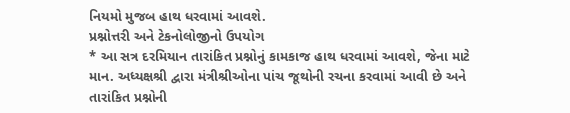નિયમો મુજબ હાથ ધરવામાં આવશે.
પ્રશ્નોત્તરી અને ટેકનોલોજીનો ઉપયોગ
* આ સત્ર દરમિયાન તારાંકિત પ્રશ્નોનું કામકાજ હાથ ધરવામાં આવશે, જેના માટે માન. અધ્યક્ષશ્રી દ્વારા મંત્રીશ્રીઓના પાંચ જૂથોની રચના કરવામાં આવી છે અને તારાંકિત પ્રશ્નોની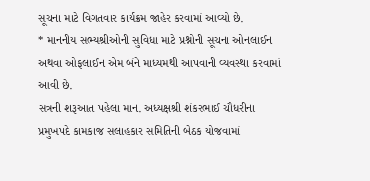સૂચના માટે વિગતવાર કાર્યક્રમ જાહેર કરવામાં આવ્યો છે.
* માનનીય સભ્યશ્રીઓની સુવિધા માટે પ્રશ્નોની સૂચના ઓનલાઈન અથવા ઓફલાઈન એમ બંને માધ્યમથી આપવાની વ્યવસ્થા કરવામાં આવી છે.
સત્રની શરૂઆત પહેલા માન. અધ્યક્ષશ્રી શંકરભાઈ ચૌધરીના પ્રમુખપદે કામકાજ સલાહકાર સમિતિની બેઠક યોજવામાં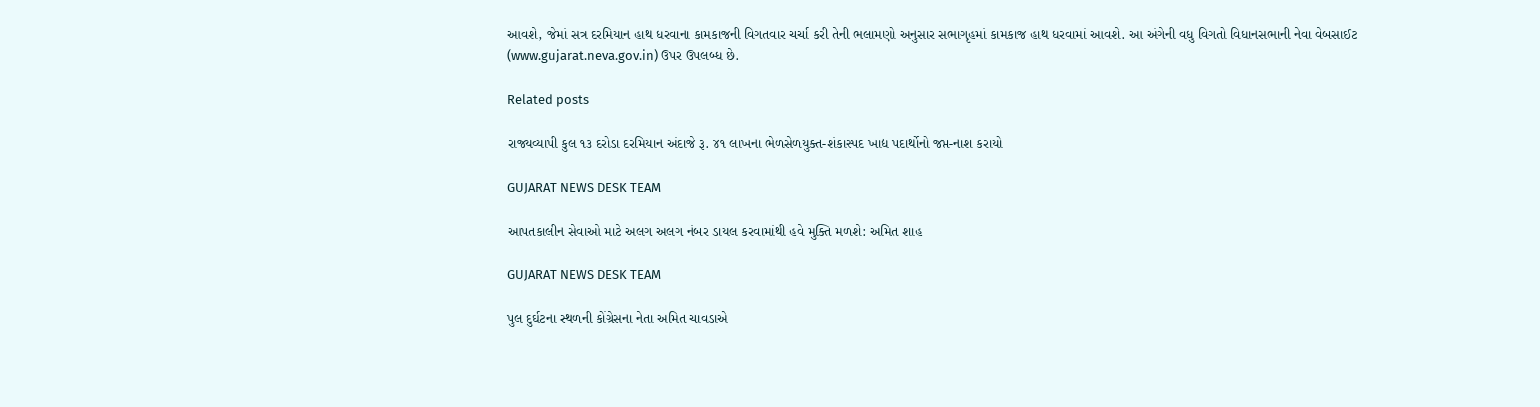આવશે, જેમાં સત્ર દરમિયાન હાથ ધરવાના કામકાજની વિગતવાર ચર્ચા કરી તેની ભલામણો અનુસાર સભાગૃહમાં કામકાજ હાથ ધરવામાં આવશે. આ અંગેની વધુ વિગતો વિધાનસભાની નેવા વેબસાઈટ (www.gujarat.neva.gov.in) ઉપર ઉપલબ્ધ છે.

Related posts

રાજ્યવ્યાપી કુલ ૧૩ દરોડા દરમિયાન અંદાજે રૂ. ૪૧ લાખના ભેળસેળયુક્ત-શંકાસ્પદ ખાદ્ય પદાર્થોનો જપ્ત-નાશ કરાયો

GUJARAT NEWS DESK TEAM

આપતકાલીન સેવાઓ માટે અલગ અલગ નંબર ડાયલ કરવામાંથી હવે મુક્તિ મળશે: અમિત શાહ

GUJARAT NEWS DESK TEAM

પુલ દુર્ઘટના સ્થળની કોંગ્રેસના નેતા અમિત ચાવડાએ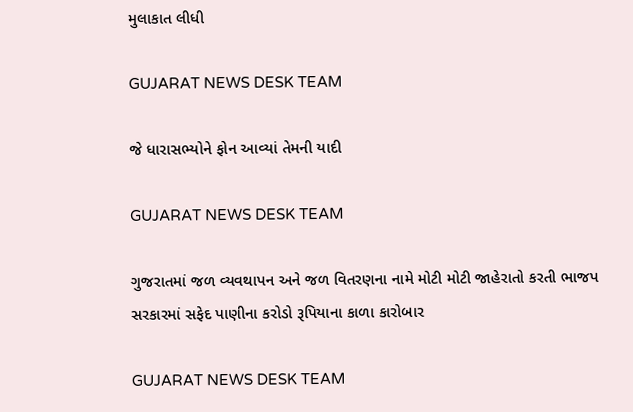મુલાકાત લીધી

GUJARAT NEWS DESK TEAM

જે ધારાસભ્યોને ફોન આવ્યાં તેમની યાદી

GUJARAT NEWS DESK TEAM

ગુજરાતમાં જળ વ્યવથાપન અને જળ વિતરણના નામે મોટી મોટી જાહેરાતો કરતી ભાજપ સરકારમાં સફેદ પાણીના કરોડો રૂપિયાના કાળા કારોબાર

GUJARAT NEWS DESK TEAM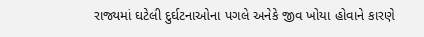રાજ્યમાં ઘટેલી દુર્ઘટનાઓના પગલે અનેકે જીવ ખોયા હોવાને કારણે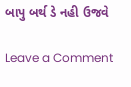બાપુ બર્થ ડે નહી ઉજવે

Leave a Comment